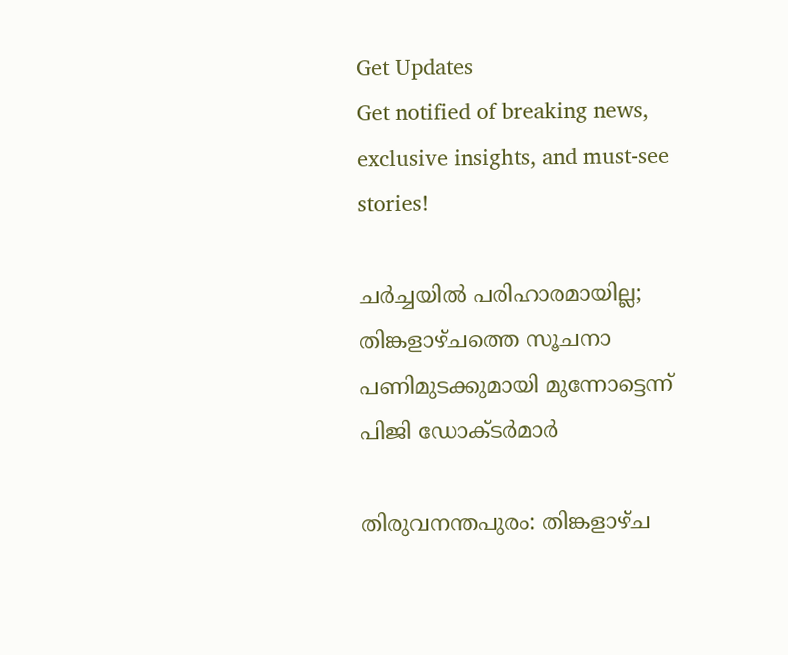Get Updates
Get notified of breaking news, exclusive insights, and must-see stories!

ചർച്ചയിൽ പരിഹാരമായില്ല; തിങ്കളാഴ്ചത്തെ സൂചനാ പണിമുടക്കുമായി മുന്നോട്ടെന്ന് പിജി ഡോക്ടർമാർ

തിരുവനന്തപുരം: തിങ്കളാഴ്ച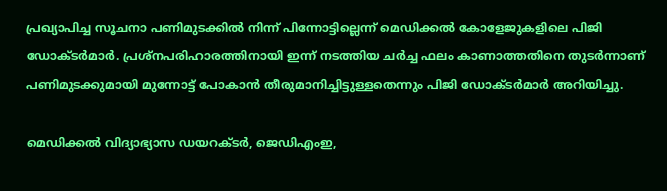പ്രഖ്യാപിച്ച സൂചനാ പണിമുടക്കിൽ നിന്ന് പിന്നോട്ടില്ലെന്ന് മെഡിക്കൽ കോളേജുകളിലെ പിജി ഡോക്ടർമാർ. പ്രശ്നപരിഹാരത്തിനായി ഇന്ന് നടത്തിയ ചർച്ച ഫലം കാണാത്തതിനെ തുടർന്നാണ് പണിമുടക്കുമായി മുന്നോട്ട് പോകാൻ തീരുമാനിച്ചിട്ടുള്ളതെന്നും പിജി ഡോക്ടർമാർ അറിയിച്ചു.

മെഡിക്കൽ വിദ്യാഭ്യാസ ഡയറക്ടർ, ജെഡിഎംഇ,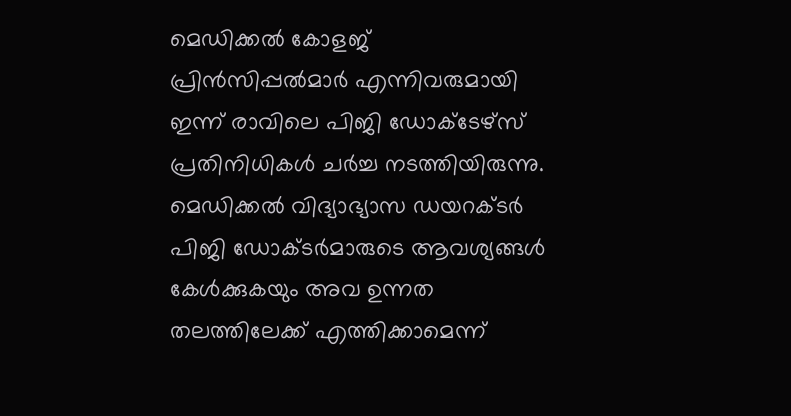മെഡിക്കൽ കോളജ് പ്രിൻസിപ്പൽമാർ എന്നിവരുമായി ഇന്ന് രാവിലെ പിജി ഡോക്ടേഴ്‌സ് പ്രതിനിധികൾ ചർച്ച നടത്തിയിരുന്നു. മെഡിക്കൽ വിദ്യാഭ്യാസ ഡയറക്ടർ പിജി ഡോക്ടർമാരുടെ ആവശ്യങ്ങൾ കേൾക്കുകയും അവ ഉന്നത തലത്തിലേക്ക് എത്തിക്കാമെന്ന്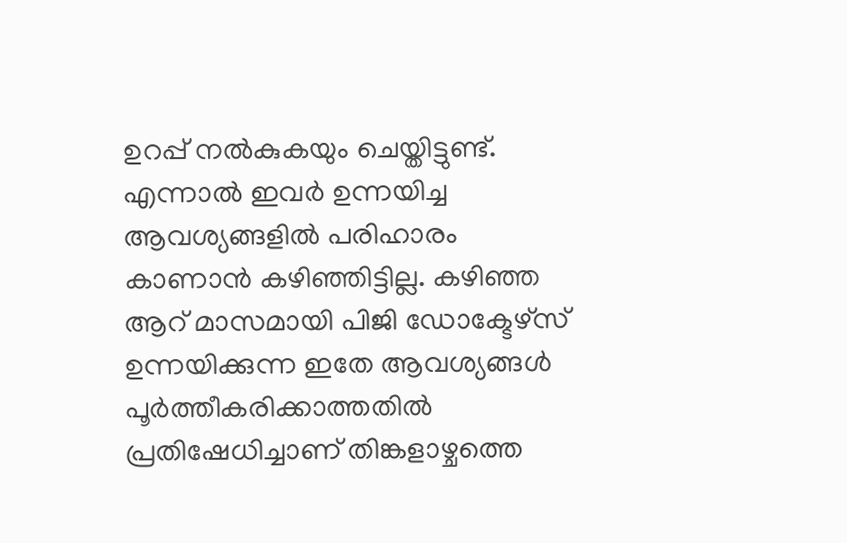ഉറപ്പ് നൽകുകയും ചെയ്തിട്ടുണ്ട്. എന്നാൽ ഇവർ ഉന്നയിച്ച ആവശ്യങ്ങളിൽ പരിഹാരം കാണാൻ കഴിഞ്ഞിട്ടില്ല. കഴിഞ്ഞ ആറ് മാസമായി പിജി ഡോക്ടേഴ്‌സ് ഉന്നയിക്കുന്ന ഇതേ ആവശ്യങ്ങൾ പൂർത്തീകരിക്കാത്തതിൽ പ്രതിഷേധിച്ചാണ് തിങ്കളാഴ്ചത്തെ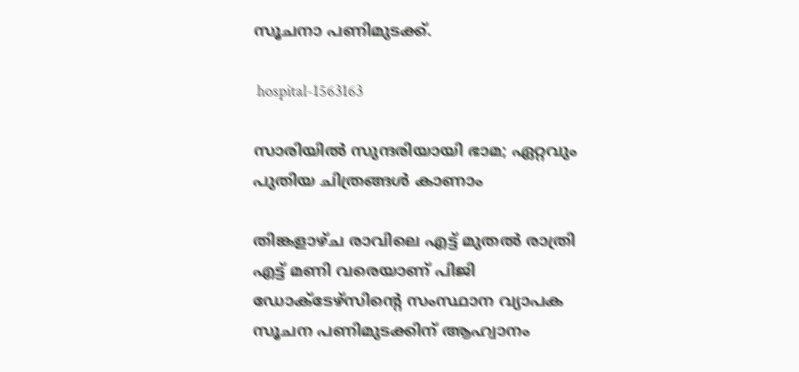സൂചനാ പണിമുടക്ക്.

 hospital-1563163

സാരിയിൽ സുന്ദരിയായി ഭാമ; ഏറ്റവും പുതിയ ചിത്രങ്ങൾ കാണാം

തിങ്കളാഴ്ച രാവിലെ എട്ട് മുതൽ രാത്രി എട്ട് മണി വരെയാണ് പിജി ഡോക്ടേഴ്‌സിന്റെ സംസ്ഥാന വ്യാപക സൂചന പണിമുടക്കിന് ആഹ്വാനം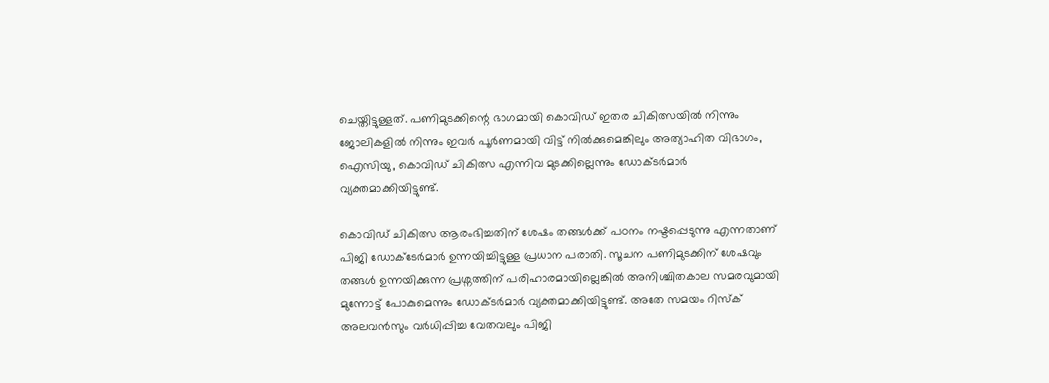ചെയ്തിട്ടുള്ളത്. പണിമുടക്കിന്റെ ഭാഗമായി കൊവിഡ് ഇതര ചികിത്സയിൽ നിന്നും ജോലികളിൽ നിന്നും ഇവർ പൂർണമായി വിട്ട് നിൽക്കുമെങ്കിലും അത്യാഹിത വിഭാഗം, ഐസിയു, കൊവിഡ് ചികിത്സ എന്നിവ മുടക്കില്ലെന്നും ഡോക്ടർമാർ വ്യക്തമാക്കിയിട്ടുണ്ട്.

കൊവിഡ് ചികിത്സ ആരംഭിച്ചതിന് ശേഷം തങ്ങൾക്ക് പഠനം നഷ്ടപ്പെടുന്നു എന്നതാണ് പിജി ഡോക്ടേർമാർ ഉന്നയിച്ചിട്ടുള്ള പ്രധാന പരാതി. സൂചന പണിമുടക്കിന് ശേഷവും തങ്ങൾ ഉന്നയിക്കുന്ന പ്രശ്നത്തിന് പരിഹാരമായില്ലെങ്കിൽ അനിശ്ചിതകാല സമരവുമായി മുന്നോട്ട് പോകുമെന്നും ഡോക്ടർമാർ വ്യക്തമാക്കിയിട്ടുണ്ട്. അതേ സമയം റിസ്ക് അലവൻസും വർധിപ്പിച്ച വേതവലും പിജി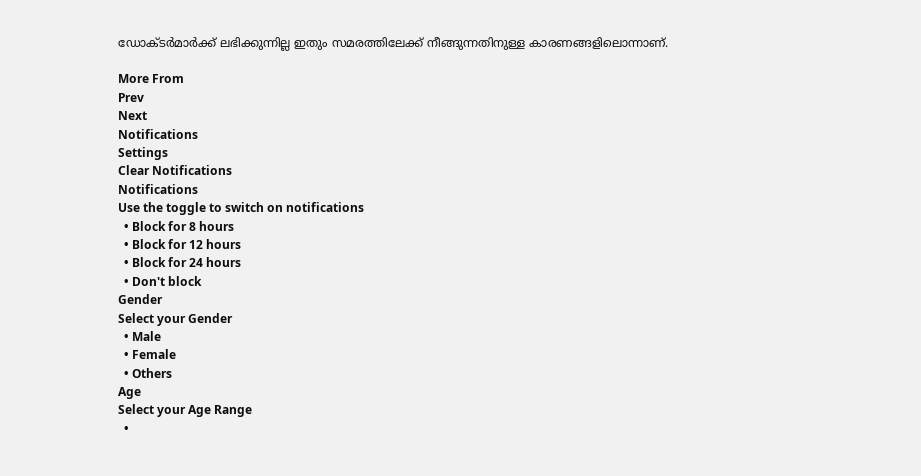ഡോക്ടർമാർക്ക് ലഭിക്കുന്നില്ല ഇതും സമരത്തിലേക്ക് നീങ്ങുന്നതിനുള്ള കാരണങ്ങളിലൊന്നാണ്.

More From
Prev
Next
Notifications
Settings
Clear Notifications
Notifications
Use the toggle to switch on notifications
  • Block for 8 hours
  • Block for 12 hours
  • Block for 24 hours
  • Don't block
Gender
Select your Gender
  • Male
  • Female
  • Others
Age
Select your Age Range
  •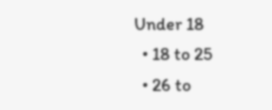Under 18
  • 18 to 25
  • 26 to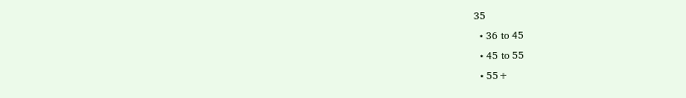35
  • 36 to 45
  • 45 to 55
  • 55+